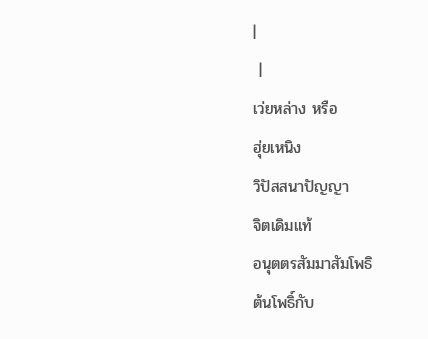|
 |
เว่ยหล่าง หรือ
ฮุ่ยเหนิง
วิปัสสนาปัญญา
จิตเดิมแท้
อนุตตรสัมมาสัมโพธิ
ต้นโพธิ์กับ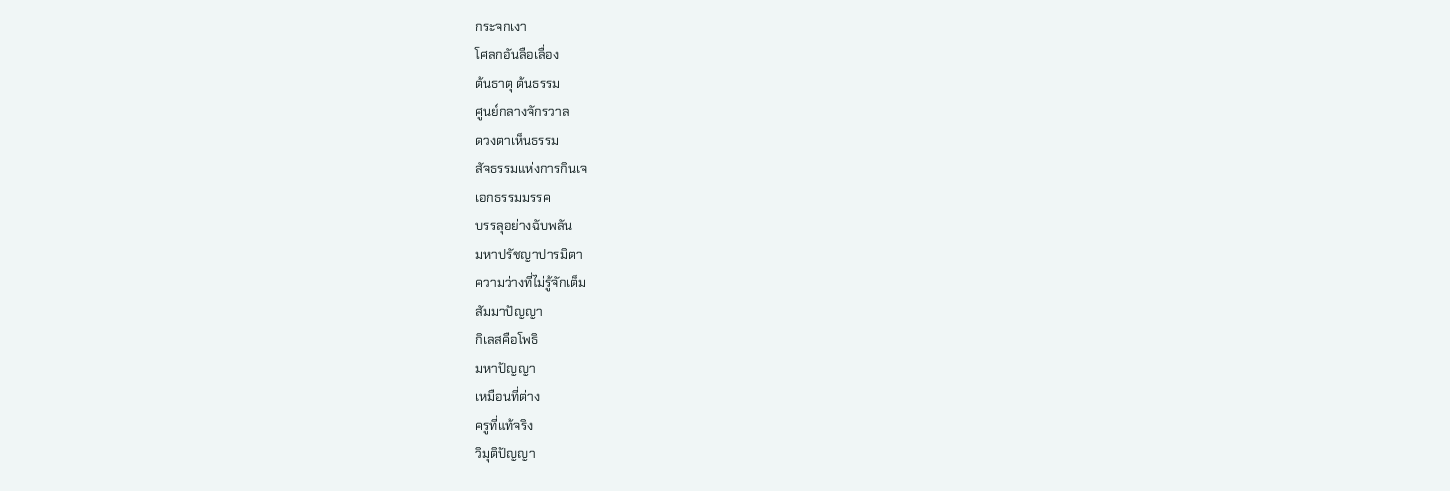กระจกเงา
โศลกอันลือเลื่อง
ต้นธาตุ ต้นธรรม
ศูนย์กลางจักรวาล
ดวงตาเห็นธรรม
สัจธรรมแห่งการกินเจ
เอกธรรมมรรค
บรรลุอย่างฉับพลัน
มหาปรัชญาปารมิตา
ความว่างที่ไม่รู้จักเต็ม
สัมมาปัญญา
กิเลสคือโพธิ
มหาปัญญา
เหมือนที่ต่าง
ครูที่แท้จริง
วิมุติปัญญา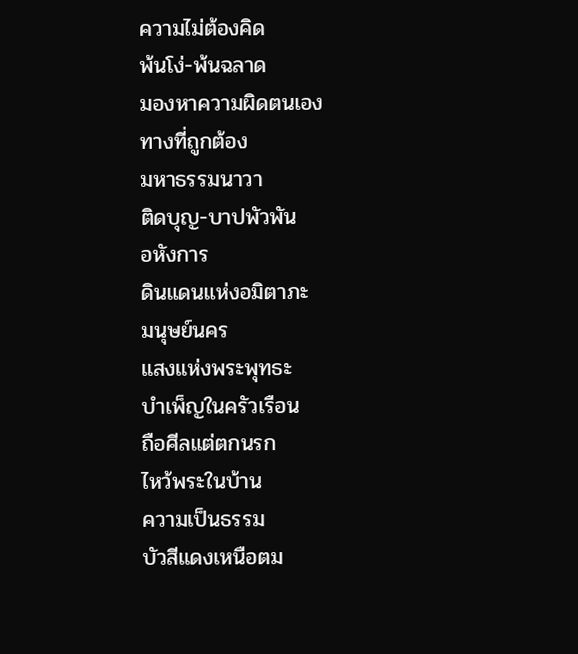ความไม่ต้องคิด
พ้นโง่-พ้นฉลาด
มองหาความผิดตนเอง
ทางที่ถูกต้อง
มหาธรรมนาวา
ติดบุญ-บาปพัวพัน
อหังการ
ดินแดนแห่งอมิตาภะ
มนุษย์นคร
แสงแห่งพระพุทธะ
บำเพ็ญในครัวเรือน
ถือศีลแต่ตกนรก
ไหว้พระในบ้าน
ความเป็นธรรม
บัวสีแดงเหนือตม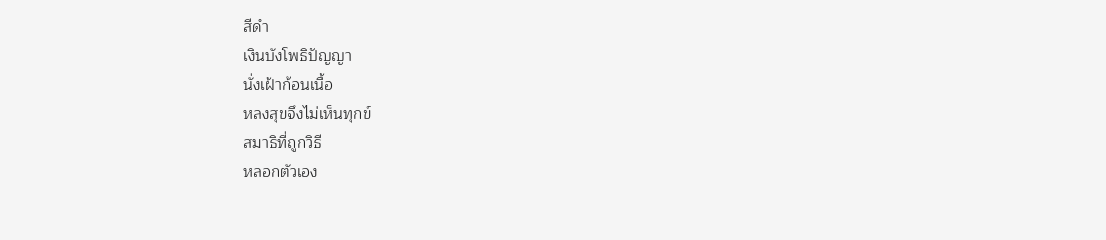สีดำ
เงินบังโพธิปัญญา
นั่งเฝ้าก้อนเนื้อ
หลงสุขจึงไม่เห็นทุกข์
สมาธิที่ถูกวิธี
หลอกตัวเอง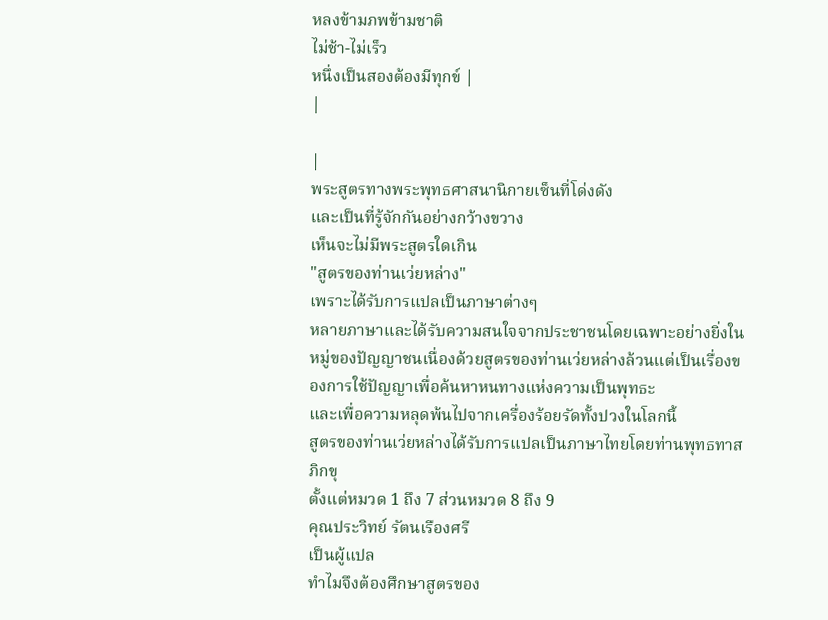หลงข้ามภพข้ามชาติ
ไม่ช้า-ไม่เร็ว
หนึ่งเป็นสองต้องมีทุกข์ |
|

|
พระสูตรทางพระพุทธศาสนานิกายเซ็นที่โด่งดัง
และเป็นที่รู้จักกันอย่างกว้างขวาง
เห็นจะไม่มีพระสูตรใดเกิน
"สูตรของท่านเว่ยหล่าง"
เพราะได้รับการแปลเป็นภาษาต่างๆ
หลายภาษาและได้รับความสนใจจากประชาชนโดยเฉพาะอย่างยิ่งในหมู่ของปัญญาชนเนื่องด้วยสูตรของท่านเว่ยหล่างล้วนแต่เป็นเรื่องของการใช้ปัญญาเพื่อค้นหาหนทางแห่งความเป็นพุทธะ
และเพื่อความหลุดพ้นไปจากเครื่องร้อยรัดทั้งปวงในโลกนี้
สูตรของท่านเว่ยหล่างได้รับการแปลเป็นภาษาไทยโดยท่านพุทธทาสภิกขุ
ตั้งแต่หมวด 1 ถึง 7 ส่วนหมวด 8 ถึง 9
คุณประวิทย์ รัตนเรืองศรี
เป็นผู้แปล
ทำไมจึงต้องศึกษาสูตรของ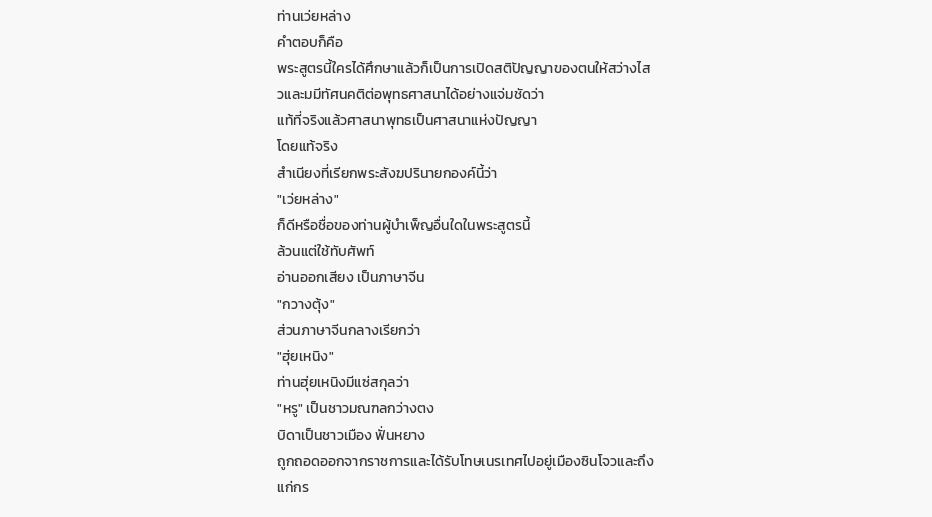ท่านเว่ยหล่าง
คำตอบก็คือ
พระสูตรนี้ใครได้ศึกษาแล้วก็เป็นการเปิดสติปัญญาของตนให้สว่างไสวและมมีทัศนคติต่อพุทธศาสนาได้อย่างแจ่มชัดว่า
แท้ที่จริงแล้วศาสนาพุทธเป็นศาสนาแห่งปัญญา
โดยแท้จริง
สำเนียงที่เรียกพระสังฆปรินายกองค์นี้ว่า
"เว่ยหล่าง"
ก็ดีหรือชื่อของท่านผู้บำเพ็ญอื่นใดในพระสูตรนี้
ล้วนแต่ใช้ทับศัพท์
อ่านออกเสียง เป็นภาษาจีน
"กวางตุ้ง"
ส่วนภาษาจีนกลางเรียกว่า
"ฮุ่ยเหนิง"
ท่านฮุ่ยเหนิงมีแซ่สกุลว่า
"หรู" เป็นชาวมณฑลกว่างตง
บิดาเป็นชาวเมือง ฟั่นหยาง
ถูกถอดออกจากราชการและได้รับโทษเนรเทศไปอยู่เมืองซินโจวและถึงแก่กร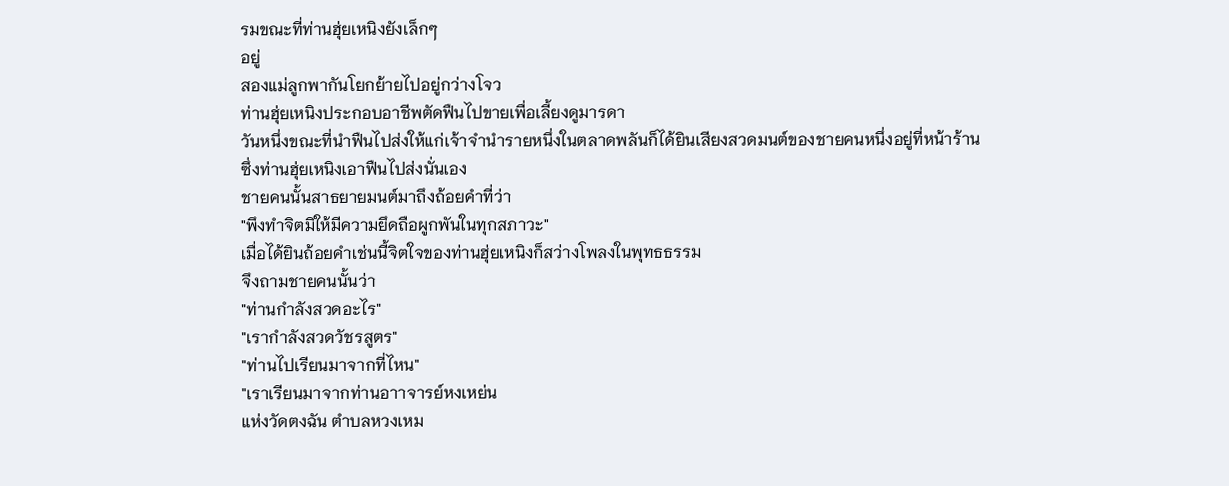รมขณะที่ท่านฮุ่ยเหนิงยังเล็กๆ
อยู่
สองแม่ลูกพากันโยกย้ายไปอยู่กว่างโจว
ท่านฮุ่ยเหนิงประกอบอาชีพตัดฟืนไปขายเพื่อเลี้ยงดูมารดา
วันหนึ่งขณะที่นำฟืนไปส่งให้แก่เจ้าจำนำรายหนึ่งในตลาดพลันก็ได้ยินเสียงสวดมนต์ของชายคนหนึ่งอยู่ที่หน้าร้าน
ซึ่งท่านฮุ่ยเหนิงเอาฟืนไปส่งนั่นเอง
ชายคนนั้นสาธยายมนต์มาถึงถ้อยคำที่ว่า
"พึงทำจิตมิให้มีความยึดถือผูกพันในทุกสภาวะ"
เมื่อได้ยินถ้อยคำเช่นนี้จิตใจของท่านฮุ่ยเหนิงก็สว่างโพลงในพุทธธรรม
จึงถามชายคนนั้นว่า
"ท่านกำลังสวดอะไร"
"เรากำลังสวดวัชรสูตร"
"ท่านไปเรียนมาจากที่ไหน"
"เราเรียนมาจากท่านอาาจารย์หงเหย่น
แห่งวัดตงฉัน ตำบลหวงเหม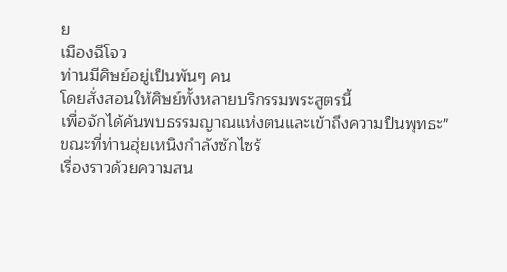ย
เมืองฉีโจว
ท่านมีศิษย์อยู่เป็นพันๆ คน
โดยสั่งสอนให้ศิษย์ทั้งหลายบริกรรมพระสูตรนี้
เพื่อจักได้ค้นพบธรรมญาณแห่งตนและเข้าถึงความป็นพุทธะ"
ขณะที่ท่านฮุ่ยเหนิงกำลังซักไซร้
เรื่องราวด้วยความสน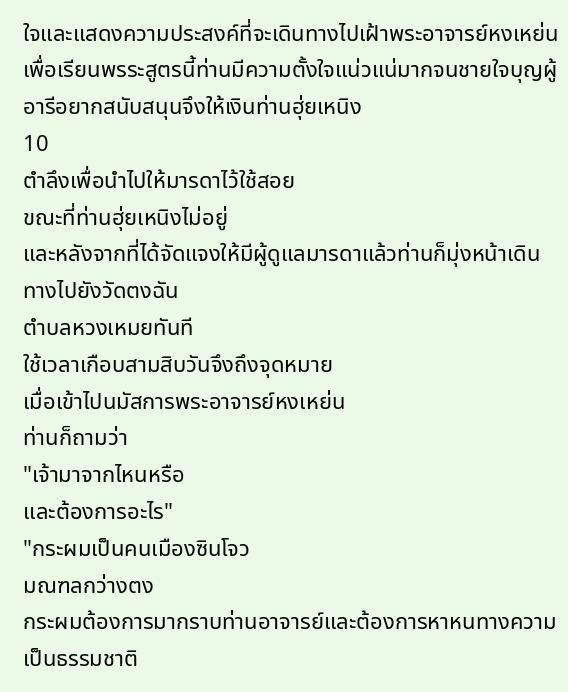ใจและแสดงความประสงค์ที่จะเดินทางไปเฝ้าพระอาจารย์หงเหย่น
เพื่อเรียนพรระสูตรนี้ท่านมีความตั้งใจแน่วแน่มากจนชายใจบุญผู้อารีอยากสนับสนุนจึงให้เงินท่านฮุ่ยเหนิง
10
ตำลึงเพื่อนำไปให้มารดาไว้ใช้สอย
ขณะที่ท่านฮุ่ยเหนิงไม่อยู่
และหลังจากที่ได้จัดแจงให้มีผู้ดูแลมารดาแล้วท่านก็มุ่งหน้าเดินทางไปยังวัดตงฉัน
ตำบลหวงเหมยทันที
ใช้เวลาเกือบสามสิบวันจึงถึงจุดหมาย
เมื่อเข้าไปนมัสการพระอาจารย์หงเหย่น
ท่านก็ถามว่า
"เจ้ามาจากไหนหรือ
และต้องการอะไร"
"กระผมเป็นคนเมืองซินโจว
มณฑลกว่างตง
กระผมต้องการมากราบท่านอาจารย์และต้องการหาหนทางความเป็นธรรมชาติ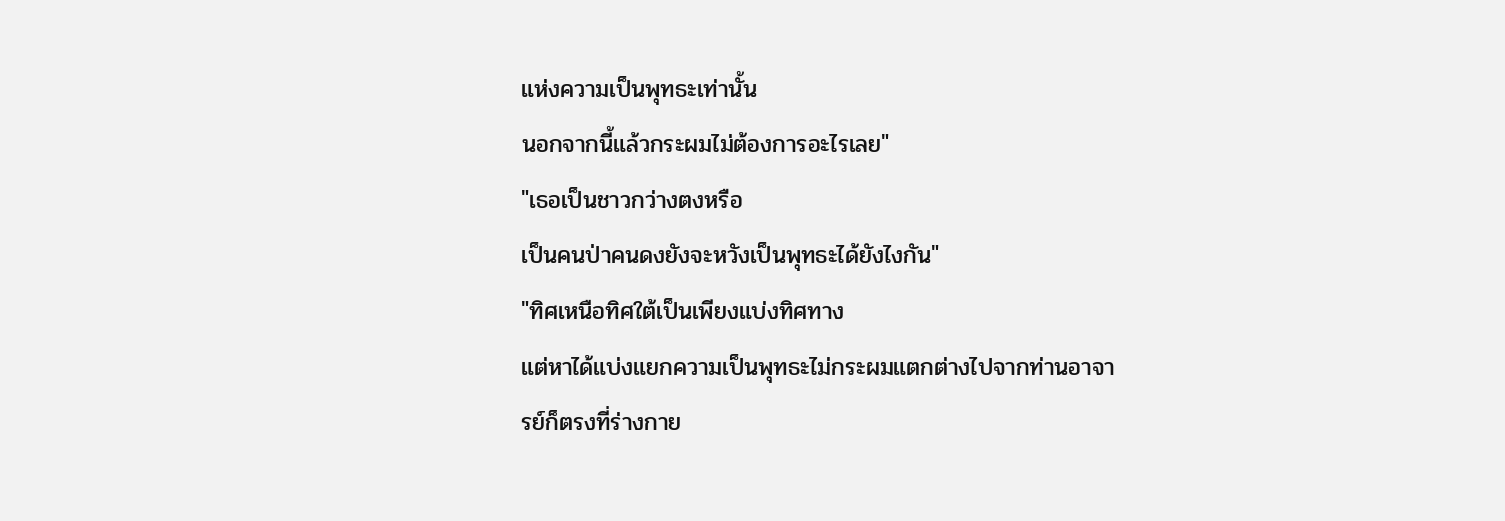แห่งความเป็นพุทธะเท่านั้น
นอกจากนี้แล้วกระผมไม่ต้องการอะไรเลย"
"เธอเป็นชาวกว่างตงหรือ
เป็นคนป่าคนดงยังจะหวังเป็นพุทธะได้ยังไงกัน"
"ทิศเหนือทิศใต้เป็นเพียงแบ่งทิศทาง
แต่หาได้แบ่งแยกความเป็นพุทธะไม่กระผมแตกต่างไปจากท่านอาจารย์ก็ตรงที่ร่างกาย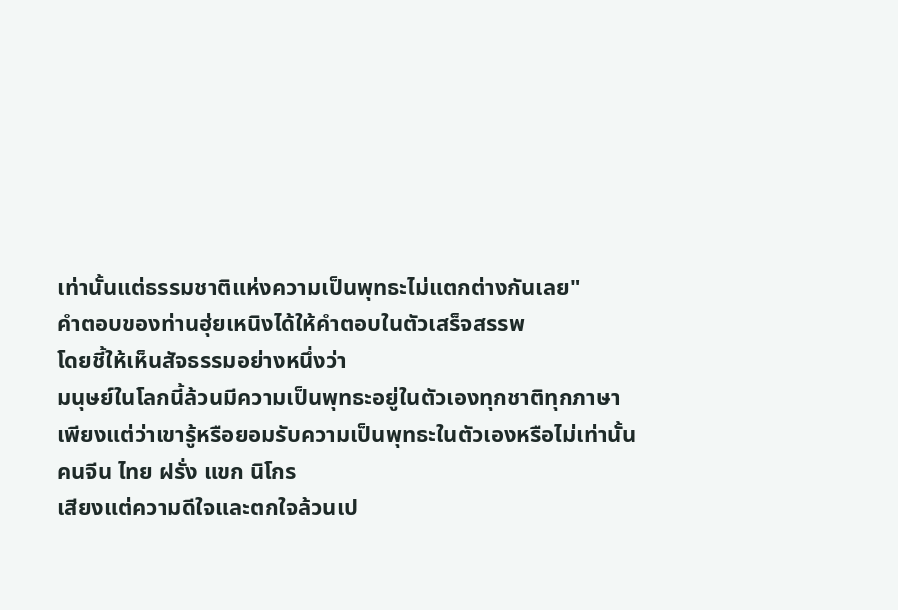เท่านั้นแต่ธรรมชาติแห่งความเป็นพุทธะไม่แตกต่างกันเลย"
คำตอบของท่านฮุ่ยเหนิงได้ให้คำตอบในตัวเสร็จสรรพ
โดยชี้ให้เห็นสัจธรรมอย่างหนึ่งว่า
มนุษย์ในโลกนี้ล้วนมีความเป็นพุทธะอยู่ในตัวเองทุกชาติทุกภาษา
เพียงแต่ว่าเขารู้หรือยอมรับความเป็นพุทธะในตัวเองหรือไม่เท่านั้น
คนจีน ไทย ฝรั่ง แขก นิโกร
เสียงแต่ความดีใจและตกใจล้วนเป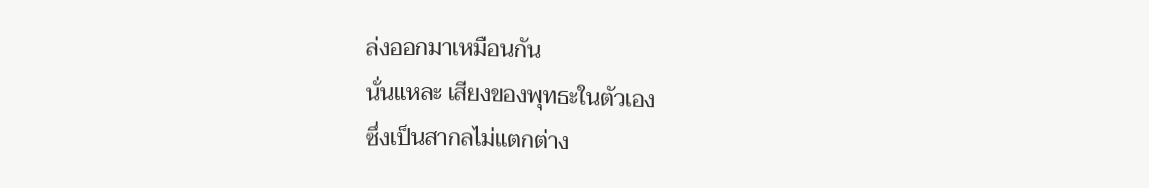ล่งออกมาเหมือนกัน
นั่นแหละ เสียงของพุทธะในตัวเอง
ซึ่งเป็นสากลไม่แตกต่าง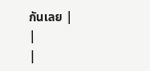กันเลย |
|
|